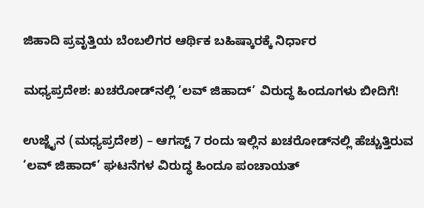ಜಿಹಾದಿ ಪ್ರವೃತ್ತಿಯ ಬೆಂಬಲಿಗರ ಆರ್ಥಿಕ ಬಹಿಷ್ಕಾರಕ್ಕೆ ನಿರ್ಧಾರ

ಮಧ್ಯಪ್ರದೇಶ: ಖಚರೋಡ್‌ನಲ್ಲಿ ‘ಲವ್ ಜಿಹಾದ್’ ವಿರುದ್ಧ ಹಿಂದೂಗಳು ಬೀದಿಗೆ!

ಉಜ್ಜೈನ (ಮಧ್ಯಪ್ರದೇಶ) – ಆಗಸ್ಟ್ 7 ರಂದು ಇಲ್ಲಿನ ಖಚರೋಡ್‌ನಲ್ಲಿ ಹೆಚ್ಚುತ್ತಿರುವ ‘ಲವ್ ಜಿಹಾದ್’ ಘಟನೆಗಳ ವಿರುದ್ಧ ಹಿಂದೂ ಪಂಚಾಯತ್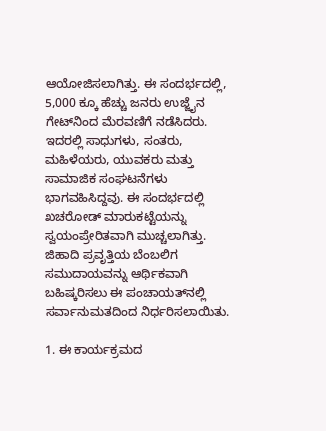ಆಯೋಜಿಸಲಾಗಿತ್ತು. ಈ ಸಂದರ್ಭದಲ್ಲಿ, 5,000 ಕ್ಕೂ ಹೆಚ್ಚು ಜನರು ಉಜ್ಜೈನ ಗೇಟ್‌ನಿಂದ ಮೆರವಣಿಗೆ ನಡೆಸಿದರು. ಇದರಲ್ಲಿ ಸಾಧುಗಳು, ಸಂತರು, ಮಹಿಳೆಯರು, ಯುವಕರು ಮತ್ತು ಸಾಮಾಜಿಕ ಸಂಘಟನೆಗಳು ಭಾಗವಹಿಸಿದ್ದವು. ಈ ಸಂದರ್ಭದಲ್ಲಿ ಖಚರೋಡ್ ಮಾರುಕಟ್ಟೆಯನ್ನು ಸ್ವಯಂಪ್ರೇರಿತವಾಗಿ ಮುಚ್ಚಲಾಗಿತ್ತು. ಜಿಹಾದಿ ಪ್ರವೃತ್ತಿಯ ಬೆಂಬಲಿಗ ಸಮುದಾಯವನ್ನು ಆರ್ಥಿಕವಾಗಿ ಬಹಿಷ್ಕರಿಸಲು ಈ ಪಂಚಾಯತ್‌ನಲ್ಲಿ ಸರ್ವಾನುಮತದಿಂದ ನಿರ್ಧರಿಸಲಾಯಿತು.

1. ಈ ಕಾರ್ಯಕ್ರಮದ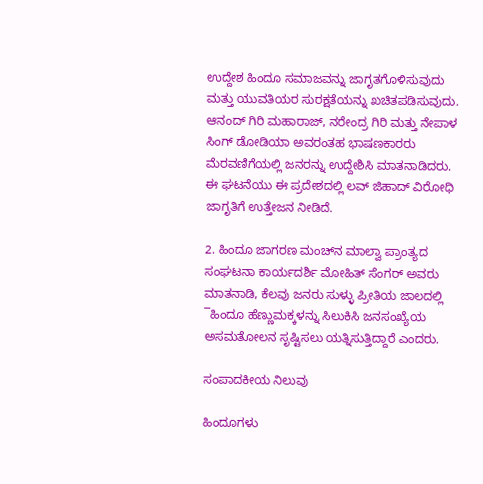ಉದ್ದೇಶ ಹಿಂದೂ ಸಮಾಜವನ್ನು ಜಾಗೃತಗೊಳಿಸುವುದು ಮತ್ತು ಯುವತಿಯರ ಸುರಕ್ಷತೆಯನ್ನು ಖಚಿತಪಡಿಸುವುದು. ಆನಂದ್ ಗಿರಿ ಮಹಾರಾಜ್, ನರೇಂದ್ರ ಗಿರಿ ಮತ್ತು ನೇಪಾಳ ಸಿಂಗ್ ಡೋಡಿಯಾ ಅವರಂತಹ ಭಾಷಣಕಾರರು ಮೆರವಣಿಗೆಯಲ್ಲಿ ಜನರನ್ನು ಉದ್ದೇಶಿಸಿ ಮಾತನಾಡಿದರು. ಈ ಘಟನೆಯು ಈ ಪ್ರದೇಶದಲ್ಲಿ ಲವ್ ಜಿಹಾದ್ ವಿರೋಧಿ ಜಾಗೃತಿಗೆ ಉತ್ತೇಜನ ನೀಡಿದೆ.

2. ಹಿಂದೂ ಜಾಗರಣ ಮಂಚ್‌ನ ಮಾಲ್ವಾ ಪ್ರಾಂತ್ಯದ ಸಂಘಟನಾ ಕಾರ್ಯದರ್ಶಿ ಮೋಹಿತ್ ಸೆಂಗರ್ ಅವರು ಮಾತನಾಡಿ, ಕೆಲವು ಜನರು ಸುಳ್ಳು ಪ್ರೀತಿಯ ಜಾಲದಲ್ಲಿ ¯ಹಿಂದೂ ಹೆಣ್ಣುಮಕ್ಕಳನ್ನು ಸಿಲುಕಿಸಿ ಜನಸಂಖ್ಯೆಯ ಅಸಮತೋಲನ ಸೃಷ್ಟಿಸಲು ಯತ್ನಿಸುತ್ತಿದ್ದಾರೆ ಎಂದರು.

ಸಂಪಾದಕೀಯ ನಿಲುವು

ಹಿಂದೂಗಳು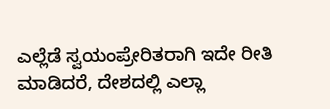ಎಲ್ಲೆಡೆ ಸ್ವಯಂಪ್ರೇರಿತರಾಗಿ ಇದೇ ರೀತಿ ಮಾಡಿದರೆ, ದೇಶದಲ್ಲಿ ಎಲ್ಲಾ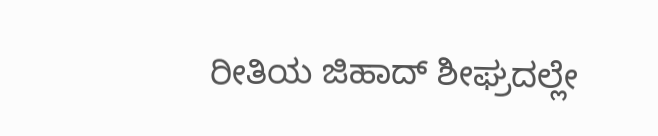ರೀತಿಯ ಜಿಹಾದ್ ಶೀಘ್ರದಲ್ಲೇ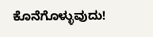ಕೊನೆಗೊಳ್ಳುವುದು!